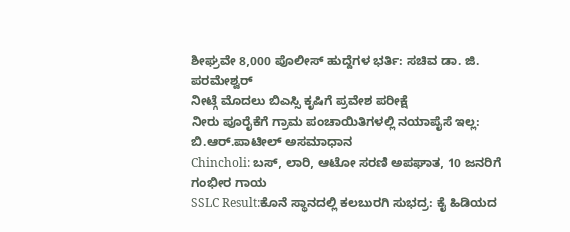ಶೀಘ್ರವೇ 8,000 ಪೊಲೀಸ್ ಹುದ್ದೆಗಳ ಭರ್ತಿ: ಸಚಿವ ಡಾ. ಜಿ. ಪರಮೇಶ್ವರ್
ನೀಟ್ಗೆ ಮೊದಲು ಬಿಎಸ್ಸಿ ಕೃಷಿಗೆ ಪ್ರವೇಶ ಪರೀಕ್ಷೆ
ನೀರು ಪೂರೈಕೆಗೆ ಗ್ರಾಮ ಪಂಚಾಯಿತಿಗಳಲ್ಲಿ ನಯಾಪೈಸೆ ಇಲ್ಲ: ಬಿ.ಆರ್.ಪಾಟೀಲ್ ಅಸಮಾಧಾನ
Chincholi: ಬಸ್, ಲಾರಿ, ಆಟೋ ಸರಣಿ ಅಪಘಾತ, 10 ಜನರಿಗೆ ಗಂಭೀರ ಗಾಯ
SSLC Result:ಕೊನೆ ಸ್ಥಾನದಲ್ಲಿ ಕಲಬುರಗಿ ಸುಭದ್ರ: ಕೈ ಹಿಡಿಯದ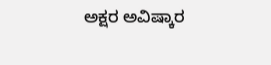ಅಕ್ಷರ ಅವಿಷ್ಕಾರ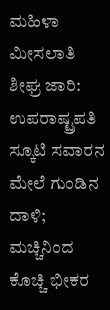ಮಹಿಳಾ ಮೀಸಲಾತಿ ಶೀಘ್ರ ಜಾರಿ: ಉಪರಾಷ್ಟ್ರಪತಿ
ಸ್ಕೂಟಿ ಸವಾರನ ಮೇಲೆ ಗುಂಡಿನ ದಾಳಿ; ಮಚ್ಚಿನಿಂದ ಕೊಚ್ಚಿ ಭೀಕರ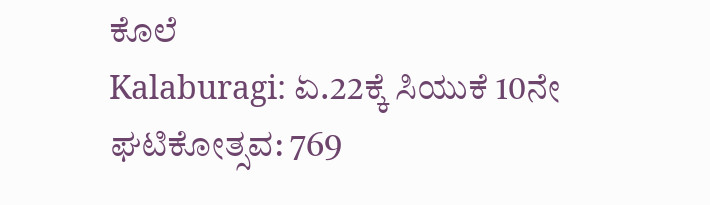ಕೊಲೆ
Kalaburagi: ಏ.22ಕ್ಕೆ ಸಿಯುಕೆ 10ನೇ ಘಟಿಕೋತ್ಸವ: 769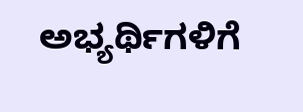ಅಭ್ಯರ್ಥಿಗಳಿಗೆ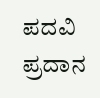ಪದವಿ ಪ್ರದಾನ